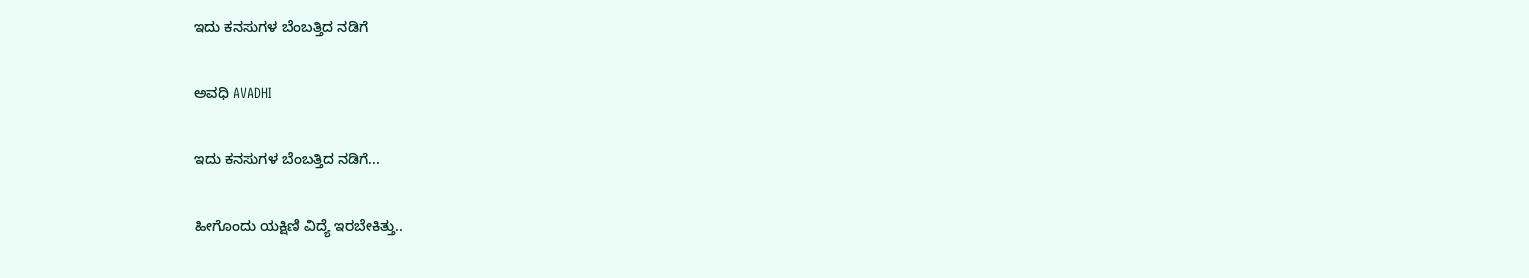ಇದು ಕನಸುಗಳ ಬೆಂಬತ್ತಿದ ನಡಿಗೆ‍

ಅವಧಿ AVADHI

ಇದು ಕನಸುಗಳ ಬೆಂಬತ್ತಿದ ನಡಿಗೆ...

ಹೀಗೊಂದು ಯಕ್ಷಿಣಿ ವಿದ್ಯೆ ಇರಬೇಕಿತ್ತು..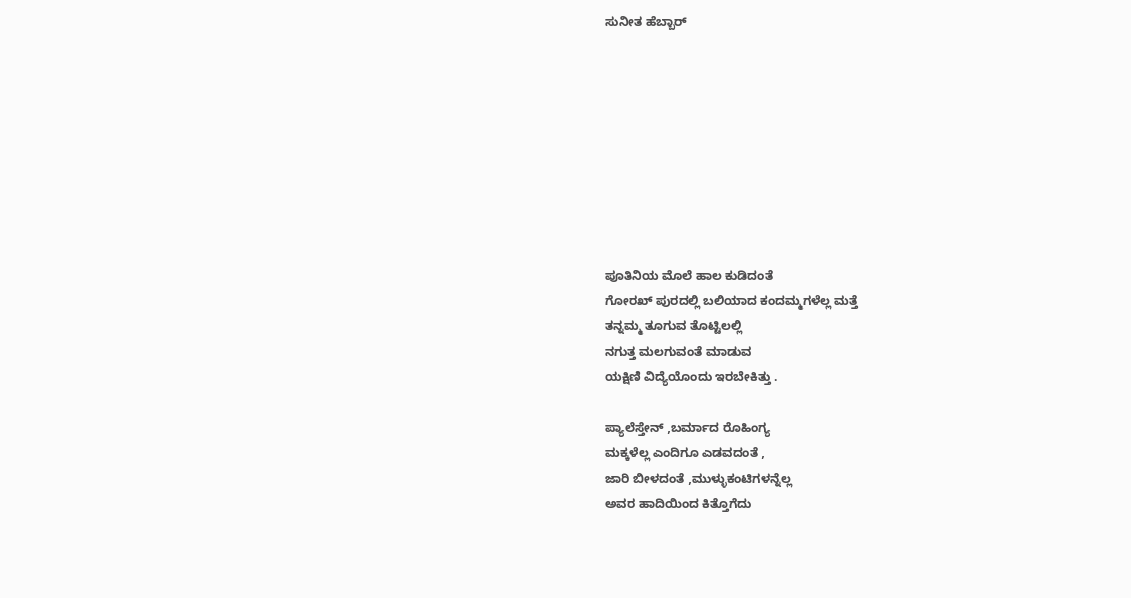ಸುನೀತ ಹೆಬ್ಬಾರ್









ಪೂತಿನಿಯ ಮೊಲೆ ಹಾಲ ಕುಡಿದಂತೆ
ಗೋರಖ್ ಪುರದಲ್ಲಿ ಬಲಿಯಾದ ಕಂದಮ್ಮಗಳೆಲ್ಲ ಮತ್ತೆ
ತನ್ನಮ್ಮ ತೂಗುವ ತೊಟ್ಟಿಲಲ್ಲಿ
ನಗುತ್ತ ಮಲಗುವಂತೆ ಮಾಡುವ
ಯಕ್ಷಿಣಿ ವಿದ್ಯೆಯೊಂದು ಇರಬೇಕಿತ್ತು .

ಪ್ಯಾಲೆಸ್ತೇನ್ ,ಬರ್ಮಾದ ರೊಹಿಂಗ್ಯ
ಮಕ್ಕಳೆಲ್ಲ ಎಂದಿಗೂ ಎಡವದಂತೆ ,
ಜಾರಿ ಬೀಳದಂತೆ ,ಮುಳ್ಳುಕಂಟಿಗಳನ್ನೆಲ್ಲ
ಅವರ ಹಾದಿಯಿಂದ ಕಿತ್ತೊಗೆದು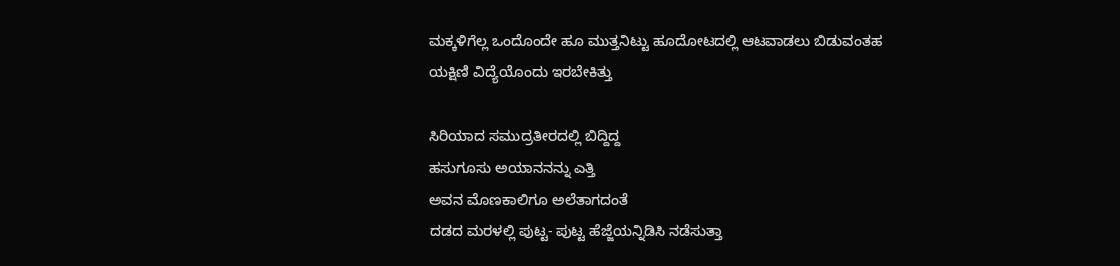ಮಕ್ಕಳಿಗೆಲ್ಲ ಒಂದೊಂದೇ ಹೂ ಮುತ್ತನಿಟ್ಟು ಹೂದೋಟದಲ್ಲಿ ಆಟವಾಡಲು ಬಿಡುವಂತಹ
ಯಕ್ಷಿಣಿ ವಿದ್ಯೆಯೊಂದು ಇರಬೇಕಿತ್ತು

ಸಿರಿಯಾದ ಸಮುದ್ರತೀರದಲ್ಲಿ ಬಿದ್ದಿದ್ದ
ಹಸುಗೂಸು ಅಯಾನನನ್ನು ಎತ್ತಿ
ಅವನ ಮೊಣಕಾಲಿಗೂ ಅಲೆತಾಗದಂತೆ
ದಡದ ಮರಳಲ್ಲಿ ಪುಟ್ಟ- ಪುಟ್ಟ ಹೆಜ್ಜೆಯನ್ನಿಡಿಸಿ ನಡೆಸುತ್ತಾ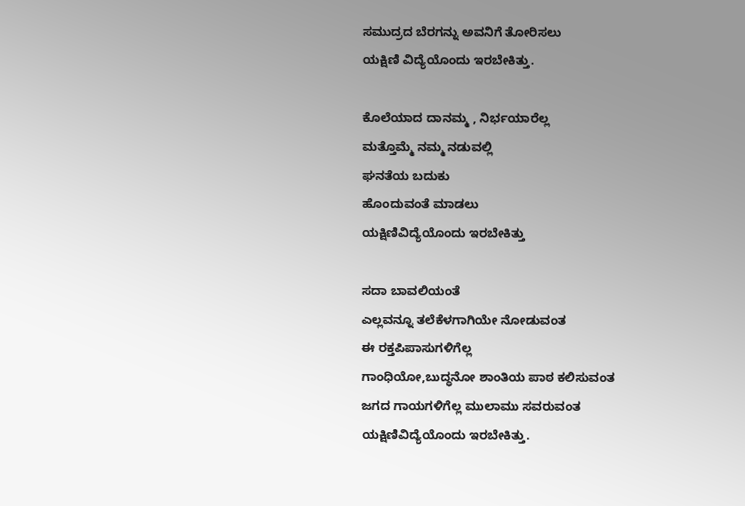ಸಮುದ್ರದ ಬೆರಗನ್ನು ಅವನಿಗೆ ತೋರಿಸಲು
ಯಕ್ಷಿಣಿ ವಿದ್ಯೆಯೊಂದು ಇರಬೇಕಿತ್ತು.

ಕೊಲೆಯಾದ ದಾನಮ್ಮ , ನಿರ್ಭಯಾರೆಲ್ಲ
ಮತ್ತೊಮ್ಮೆ ನಮ್ಮ ನಡುವಲ್ಲಿ
ಘನತೆಯ ಬದುಕು
ಹೊಂದುವಂತೆ ಮಾಡಲು
ಯಕ್ಷಿಣಿವಿದ್ಯೆಯೊಂದು ಇರಬೇಕಿತ್ತು

ಸದಾ ಬಾವಲಿಯಂತೆ
ಎಲ್ಲವನ್ನೂ ತಲೆಕೆಳಗಾಗಿಯೇ ನೋಡುವಂತ
ಈ ರಕ್ತಪಿಪಾಸುಗಳಿಗೆಲ್ಲ
ಗಾಂಧಿಯೋ,ಬುದ್ಧನೋ ಶಾಂತಿಯ ಪಾಠ ಕಲಿಸುವಂತ
ಜಗದ ಗಾಯಗಳಿಗೆಲ್ಲ ಮುಲಾಮು ಸವರುವಂತ
ಯಕ್ಷಿಣಿವಿದ್ಯೆಯೊಂದು ಇರಬೇಕಿತ್ತು.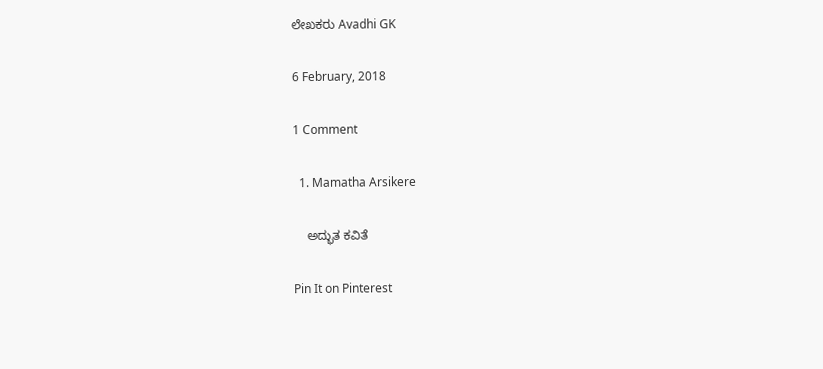ಲೇಖಕರು Avadhi GK

6 February, 2018

1 Comment

  1. Mamatha Arsikere

    ಅದ್ಭುತ ಕವಿತೆ

Pin It on Pinterest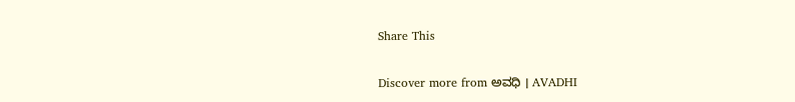Share This

Discover more from ಅವಧಿ । AVADHI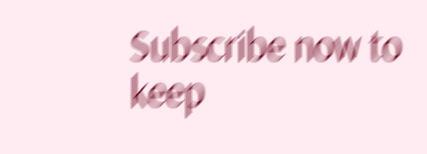Subscribe now to keep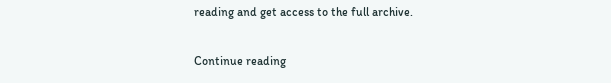reading and get access to the full archive.

Continue reading